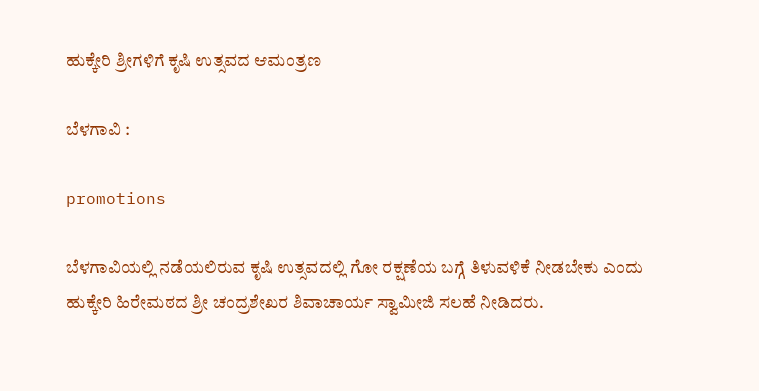ಹುಕ್ಕೇರಿ ಶ್ರೀಗಳಿಗೆ ಕೃಷಿ ಉತ್ಸವದ ಆಮಂತ್ರಣ

ಬೆಳಗಾವಿ :

promotions

ಬೆಳಗಾವಿಯಲ್ಲಿ ನಡೆಯಲಿರುವ ಕೃಷಿ ಉತ್ಸವದಲ್ಲಿ ಗೋ ರಕ್ಷಣೆಯ ಬಗ್ಗೆ ತಿಳುವಳಿಕೆ ನೀಡಬೇಕು ಎಂದು ಹುಕ್ಕೇರಿ ಹಿರೇಮಠದ ಶ್ರೀ ಚಂದ್ರಶೇಖರ ಶಿವಾಚಾರ್ಯ ಸ್ವಾಮೀಜಿ ಸಲಹೆ‌ ನೀಡಿದರು.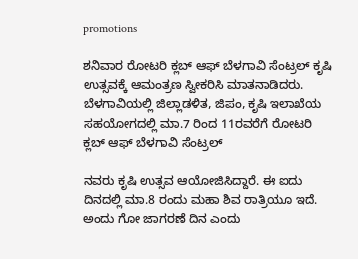promotions

ಶನಿವಾರ ರೋಟರಿ ಕ್ಲಬ್ ಆಫ್ ಬೆಳಗಾವಿ ಸೆಂಟ್ರಲ್ ಕೃಷಿ ಉತ್ಸವಕ್ಕೆ ಆಮಂತ್ರಣ ಸ್ವೀಕರಿಸಿ ಮಾತನಾಡಿದರು. ಬೆಳಗಾವಿಯಲ್ಲಿ ಜಿಲ್ಲಾಡಳಿತ, ಜಿಪಂ, ಕೃಷಿ ಇಲಾಖೆಯ ಸಹಯೋಗದಲ್ಲಿ ಮಾ.7 ರಿಂದ 11ರವರೆಗೆ ರೋಟರಿ ಕ್ಲಬ್ ಆಫ್ ಬೆಳಗಾವಿ ಸೆಂಟ್ರಲ್

ನವರು ಕೃಷಿ ಉತ್ಸವ ಆಯೋಜಿಸಿದ್ದಾರೆ. ಈ ಐದು ದಿನದಲ್ಲಿ ಮಾ.8 ರಂದು ಮಹಾ ಶಿವ ರಾತ್ರಿಯೂ ಇದೆ. ಅಂದು ಗೋ ಜಾಗರಣೆ ದಿನ ಎಂದು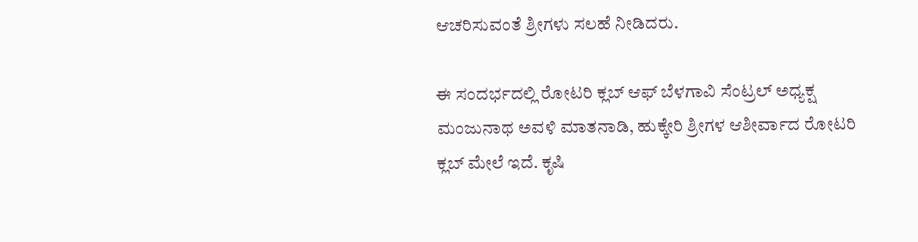ಆಚರಿಸುವಂತೆ ಶ್ರೀಗಳು ಸಲಹೆ ನೀಡಿದರು.

ಈ ಸಂದರ್ಭದಲ್ಲಿ ರೋಟರಿ ಕ್ಲಬ್ ಆಫ್ ಬೆಳಗಾವಿ ಸೆಂಟ್ರಲ್ ಅಧ್ಯಕ್ಷ ಮಂಜುನಾಥ ಅವಳಿ ಮಾತನಾಡಿ, ಹುಕ್ಕೇರಿ ಶ್ರೀಗಳ ಆಶೀರ್ವಾದ ರೋಟರಿ ಕ್ಲಬ್ ಮೇಲೆ ಇದೆ. ಕೃಷಿ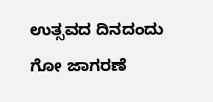ಉತ್ಸವದ ದಿನದಂದು ಗೋ ಜಾಗರಣೆ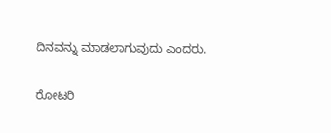ದಿನವನ್ನು ಮಾಡಲಾಗುವುದು ಎಂದರು.

ರೋಟರಿ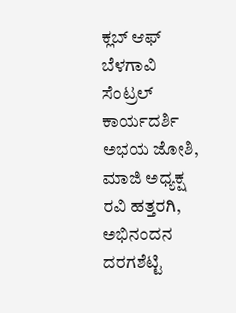ಕ್ಲಬ್ ಆಫ್ ಬೆಳಗಾವಿ ಸೆಂಟ್ರಲ್ ಕಾರ್ಯದರ್ಶಿ ಅಭಯ ಜೋಶಿ, ಮಾಜಿ ಅಧ್ಯಕ್ಷ ರವಿ ಹತ್ತರಗಿ, ಅಭಿನಂದನ ದರಗಶೆಟ್ಟಿ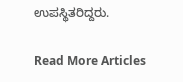ಉಪಸ್ಥಿತರಿದ್ದರು.

Read More Articles